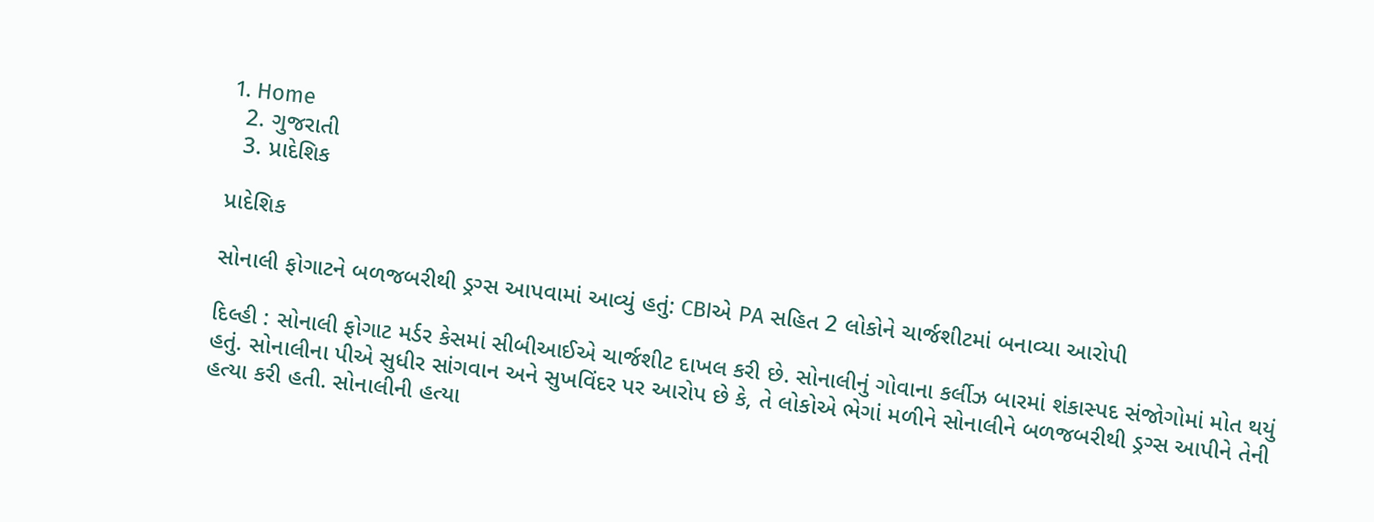1. Home
  2. ગુજરાતી
  3. પ્રાદેશિક

પ્રાદેશિક

સોનાલી ફોગાટને બળજબરીથી ડ્રગ્સ આપવામાં આવ્યું હતું: CBIએ PA સહિત 2 લોકોને ચાર્જશીટમાં બનાવ્યા આરોપી

દિલ્હી : સોનાલી ફોગાટ મર્ડર કેસમાં સીબીઆઈએ ચાર્જશીટ દાખલ કરી છે. સોનાલીનું ગોવાના કર્લીઝ બારમાં શંકાસ્પદ સંજોગોમાં મોત થયું હતું. સોનાલીના પીએ સુધીર સાંગવાન અને સુખવિંદર પર આરોપ છે કે, તે લોકોએ ભેગાં મળીને સોનાલીને બળજબરીથી ડ્રગ્સ આપીને તેની હત્યા કરી હતી. સોનાલીની હત્યા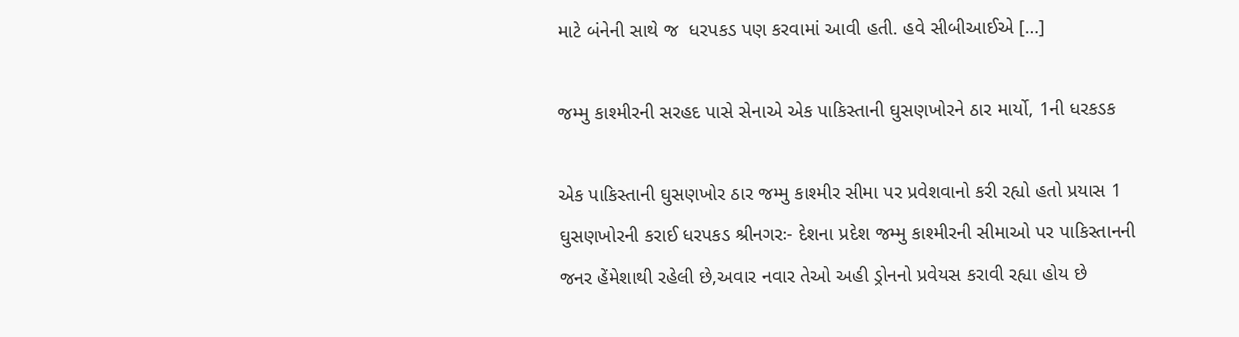માટે બંનેની સાથે જ  ધરપકડ પણ કરવામાં આવી હતી. હવે સીબીઆઈએ […]

જમ્મુ કાશ્મીરની સરહદ પાસે સેનાએ એક પાકિસ્તાની ઘુસણખોરને ઠાર માર્યો, 1ની ધરકડક

એક પાકિસ્તાની ઘુસણખોર ઠાર જમ્મુ કાશ્મીર સીમા પર પ્રવેશવાનો કરી રહ્યો હતો પ્રયાસ 1 ઘુસણખોરની કરાઈ ધરપકડ શ્રીનગરઃ- દેશના પ્રદેશ જમ્મુ કાશ્મીરની સીમાઓ પર પાકિસ્તાનની જનર હેંમેશાથી રહેલી છે,અવાર નવાર તેઓ અહી ડ્રોનનો પ્રવેયસ કરાવી રહ્યા હોય છે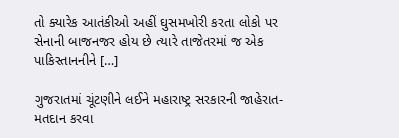તો ક્યારેક આતંકીઓ અહીં ઘુસમખોરી કરતા લોકો પર સેનાની બાજનજર હોય છે ત્યારે તાજેતરમાં જ એક પાકિસ્તાનનીને […]

ગુજરાતમાં ચૂંટણીને લઈને મહારાષ્ટ્ર સરકારની જાહેરાત- મતદાન કરવા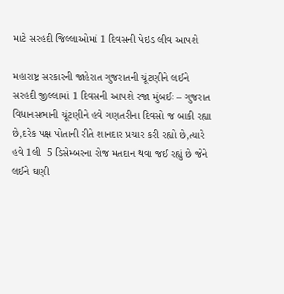માટે સરહદી જિલ્લાઓમાં 1 દિવસની પેઇડ લીવ આપશે

મહારાષ્ટ્ર સરકારની જાહેરાત ગુજરાતની ચૂંટણીને લઈને સરહદી જીલ્લામાં 1 દિવસની આપશે રજા મુંબઈઃ – ગુજરાત વિધાનસભાની ચૂંટણીને હવે ગણતરીના દિવસો જ બાકી રહ્યા છે,દરેક પક્ષ પોતાની રીતે શાનદાર પ્રચાર કરી રહ્યો છે,ત્યારે હવે 1લી  5 ડિસેમ્બરના રોજ મતદાન થવા જઈ રહ્યું છે જેને લઈને ઘણી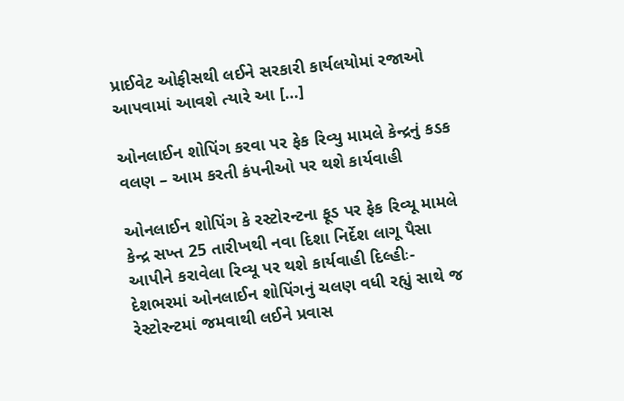પ્રાઈવેટ ઓફીસથી લઈને સરકારી કાર્યલયોમાં રજાઓ આપવામાં આવશે ત્યારે આ […]

ઓનલાઈન શોપિંગ કરવા પર ફેક રિવ્યુ મામલે કેન્દ્રનું કડક વલણ – આમ કરતી કંપનીઓ પર થશે કાર્યવાહી

ઓનલાઈન શોપિંગ કે રસ્ટોરન્ટના ફૂડ પર ફેક રિવ્યૂ મામલે કેન્દ્ર સખ્ત 25 તારીખથી નવા દિશા નિર્દેશ લાગૂ પૈસા આપીને કરાવેલા રિવ્યૂ પર થશે કાર્યવાહી દિલ્હીઃ- દેશભરમાં ઓનલાઈન શોપિંગનું ચલણ વધી રહ્યું સાથે જ રેસ્ટોરન્ટમાં જમવાથી લઈને પ્રવાસ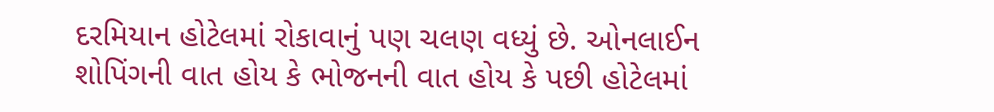દરમિયાન હોટેલમાં રોકાવાનું પણ ચલણ વધ્યું છે. ઓનલાઈન શોપિંગની વાત હોય કે ભોજનની વાત હોય કે પછી હોટેલમાં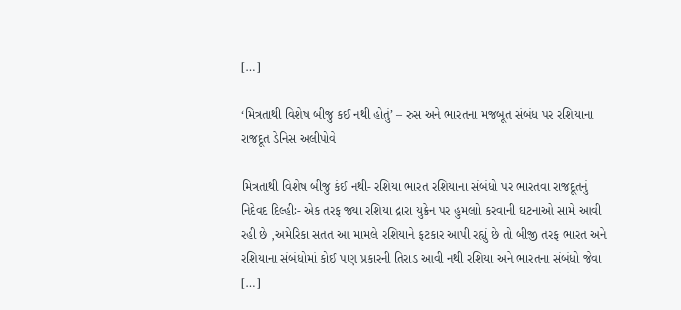[…]

‘મિત્રતાથી વિશેષ બીજુ કઈ નથી હોતું’ – રુસ અને ભારતના મજબૂત સંબંધ પર રશિયાના રાજદૂત ડેનિસ અલીપોવે

મિત્રતાથી વિશેષ બીજુ કંઈ નથી- રશિયા ભારત રશિયાના સંબંધો પર ભારતવા રાજદૂતનું નિદેવદ દિલ્હીઃ- એક તરફ જ્યા રશિયા દ્રારા યુક્રેન પર હુમલાો કરવાની ઘટનાઓ સામે આવી રહી છે ,અમેરિકા સતત આ મામલે રશિયાને ફટકાર આપી રહ્યું છે તો બીજી તરફ ભારત અને રશિયાના સંબંધોમાં કોઈ પણ પ્રકારની તિરાડ આવી નથી રશિયા અને ભારતના સંબંધો જેવા […]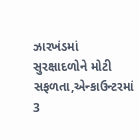ઝારખંડમાં સુરક્ષાદળોને મોટી સફળતા,એન્કાઉન્ટરમાં 3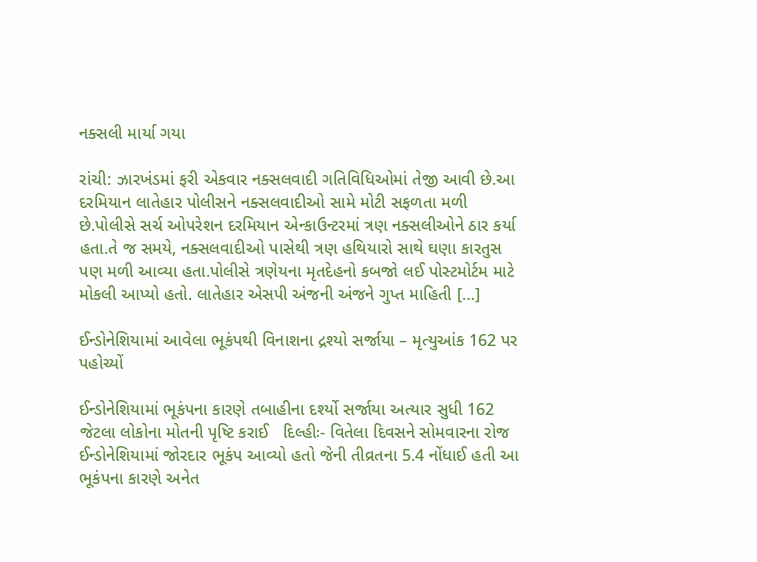નક્સલી માર્યા ગયા

રાંચી: ઝારખંડમાં ફરી એકવાર નક્સલવાદી ગતિવિધિઓમાં તેજી આવી છે.આ દરમિયાન લાતેહાર પોલીસને નક્સલવાદીઓ સામે મોટી સફળતા મળી છે.પોલીસે સર્ચ ઓપરેશન દરમિયાન એન્કાઉન્ટરમાં ત્રણ નક્સલીઓને ઠાર કર્યા હતા.તે જ સમયે, નક્સલવાદીઓ પાસેથી ત્રણ હથિયારો સાથે ઘણા કારતુસ પણ મળી આવ્યા હતા.પોલીસે ત્રણેયના મૃતદેહનો કબજો લઈ પોસ્ટમોર્ટમ માટે મોકલી આપ્યો હતો. લાતેહાર એસપી અંજની અંજને ગુપ્ત માહિતી […]

ઈન્ડોનેશિયામાં આવેલા ભૂકંપથી વિનાશના દ્રશ્યો સર્જાયા – મૃત્યુઆંક 162 પર પહોચ્યોં

ઈન્ડોનેશિયામાં ભૂકંપના કારણે તબાહીના દર્શ્યો સર્જાયા અત્યાર સુધી 162 જેટલા લોકોના મોતની પૃષ્ટિ કરાઈ   દિલ્હીઃ- વિતેલા દિવસને સોમવારના રોજ ઈન્ડોનેશિયામાં જોરદાર ભૂકંપ આવ્યો હતો જેની તીવ્રતના 5.4 નોંધાઈ હતી આ ભૂકંપના કારણે અનેત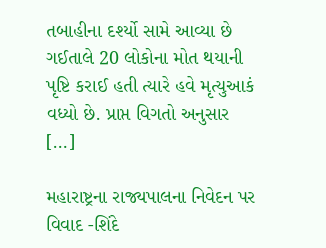તબાહીના દર્શ્યો સામે આવ્યા છે ગઈતાલે 20 લોકોના મોત થયાની પૃષ્ટિ કરાઈ હતી ત્યારે હવે મૃત્યુઆકં વધ્યો છે. પ્રાપ્ત વિગતો અનુસાર […]

મહારાષ્ટ્રના રાજ્યપાલના નિવેદન પર વિવાદ -શિંદે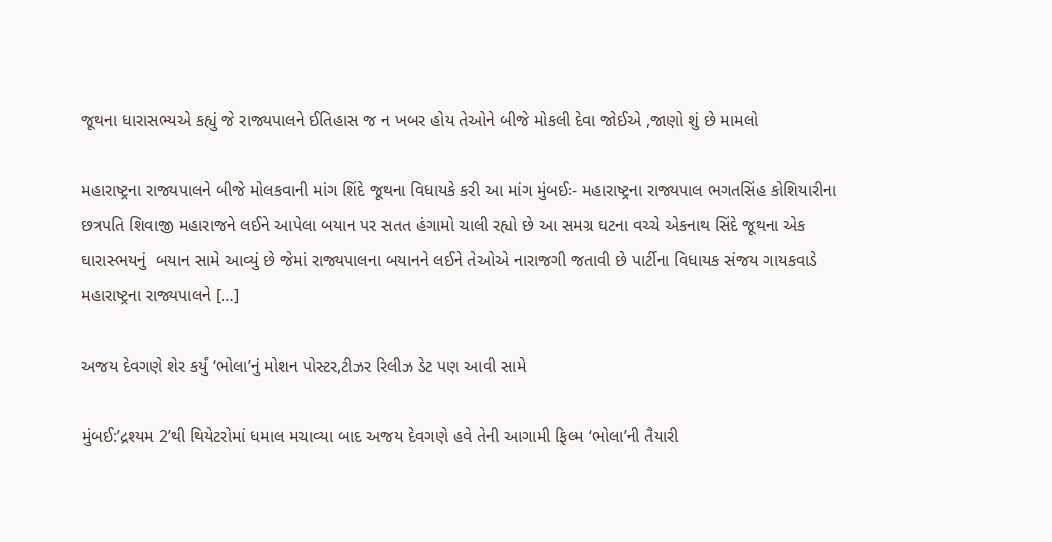જૂથના ધારાસભ્યએ કહ્યું જે રાજ્યપાલને ઈતિહાસ જ ન ખબર હોય તેઓને બીજે મોકલી દેવા જોઈએ ,જાણો શું છે મામલો

મહારાષ્ટ્રના રાજ્યપાલને બીજે મોલકવાની માંગ શિંદે જૂથના વિધાયકે કરી આ માંગ મુંબઈઃ- મહારાષ્ટ્રના રાજ્યપાલ ભગતસિંહ કોશિયારીના છત્રપતિ શિવાજી મહારાજને લઈને આપેલા બયાન પર સતત હંગામો ચાલી રહ્યો છે આ સમગ્ર ઘટના વચ્ચે એકનાથ સિંદે જૂથના એક ઘારાસ્ભયનું  બયાન સામે આવ્યું છે જેમાં રાજ્યપાલના બયાનને લઈને તેઓએ નારાજગી જતાવી છે પાર્ટીના વિધાયક સંજય ગાયકવાડે મહારાષ્ટ્રના રાજ્યપાલને […]

અજય દેવગણે શેર કર્યું ‘ભોલા’નું મોશન પોસ્ટર,ટીઝર રિલીઝ ડેટ પણ આવી સામે

મુંબઈ:’દ્રશ્યમ 2’થી થિયેટરોમાં ધમાલ મચાવ્યા બાદ અજય દેવગણે હવે તેની આગામી ફિલ્મ ‘ભોલા’ની તૈયારી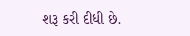શરૂ કરી દીધી છે.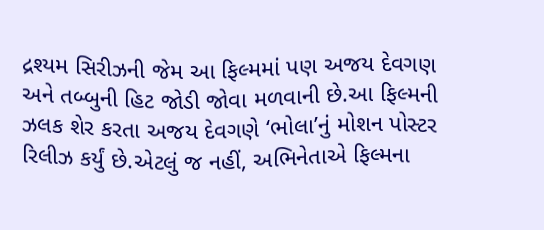દ્રશ્યમ સિરીઝની જેમ આ ફિલ્મમાં પણ અજય દેવગણ અને તબ્બુની હિટ જોડી જોવા મળવાની છે.આ ફિલ્મની ઝલક શેર કરતા અજય દેવગણે ‘ભોલા’નું મોશન પોસ્ટર રિલીઝ કર્યું છે.એટલું જ નહીં, અભિનેતાએ ફિલ્મના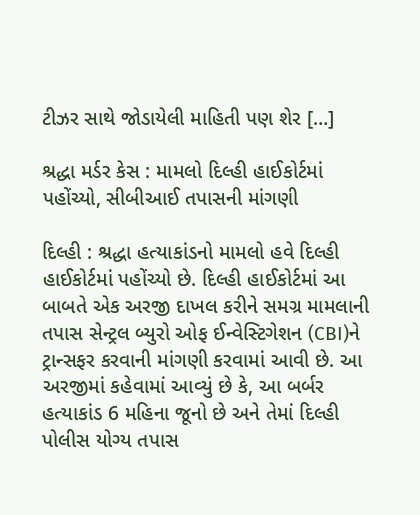ટીઝર સાથે જોડાયેલી માહિતી પણ શેર […]

શ્રદ્ધા મર્ડર કેસ : મામલો દિલ્હી હાઈકોર્ટમાં પહોંચ્યો, સીબીઆઈ તપાસની માંગણી

દિલ્હી : શ્રદ્ધા હત્યાકાંડનો મામલો હવે દિલ્હી હાઈકોર્ટમાં પહોંચ્યો છે. દિલ્હી હાઈકોર્ટમાં આ બાબતે એક અરજી દાખલ કરીને સમગ્ર મામલાની તપાસ સેન્ટ્રલ બ્યુરો ઓફ ઈન્વેસ્ટિગેશન (CBI)ને ટ્રાન્સફર કરવાની માંગણી કરવામાં આવી છે. આ અરજીમાં કહેવામાં આવ્યું છે કે, આ બર્બર હત્યાકાંડ 6 મહિના જૂનો છે અને તેમાં દિલ્હી પોલીસ યોગ્ય તપાસ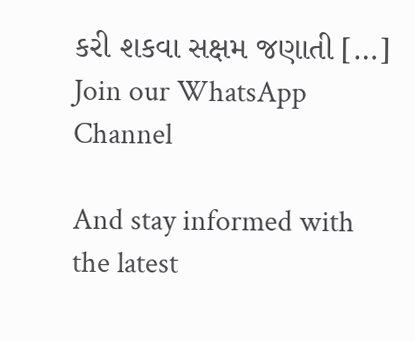કરી શકવા સક્ષમ જણાતી […]
Join our WhatsApp Channel

And stay informed with the latest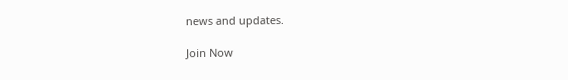news and updates.

Join Now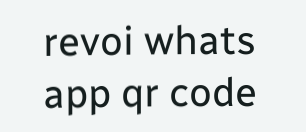revoi whats app qr code